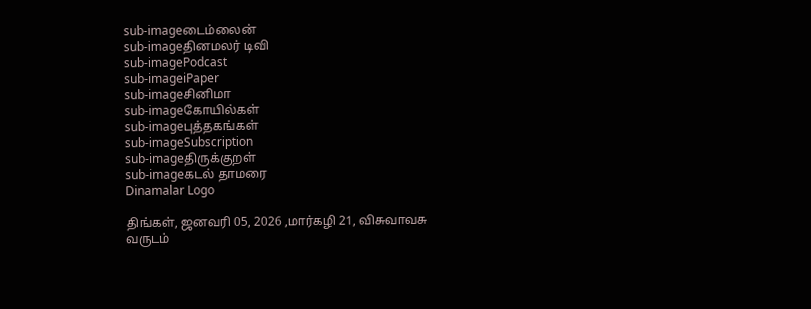sub-imageடைம்லைன்
sub-imageதினமலர் டிவி
sub-imagePodcast
sub-imageiPaper
sub-imageசினிமா
sub-imageகோயில்கள்
sub-imageபுத்தகங்கள்
sub-imageSubscription
sub-imageதிருக்குறள்
sub-imageகடல் தாமரை
Dinamalar Logo

திங்கள், ஜனவரி 05, 2026 ,மார்கழி 21, விசுவாவசு வருடம்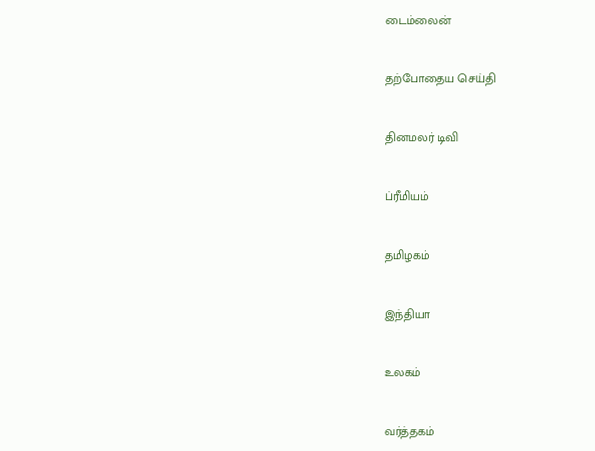டைம்லைன்


தற்போதைய செய்தி


தினமலர் டிவி


ப்ரீமியம்


தமிழகம்


இந்தியா


உலகம்


வர்த்தகம்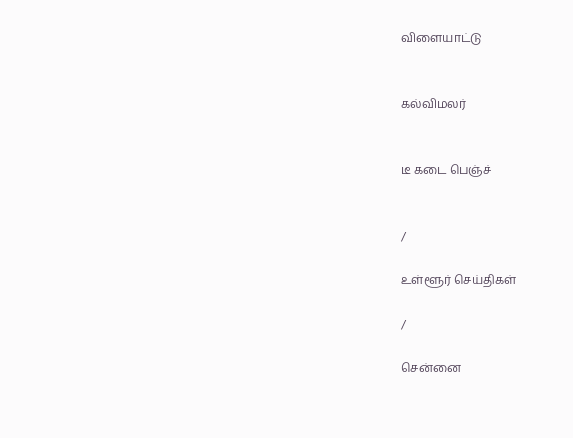விளையாட்டு


கல்விமலர்


டீ கடை பெஞ்ச்


/

உள்ளூர் செய்திகள்

/

சென்னை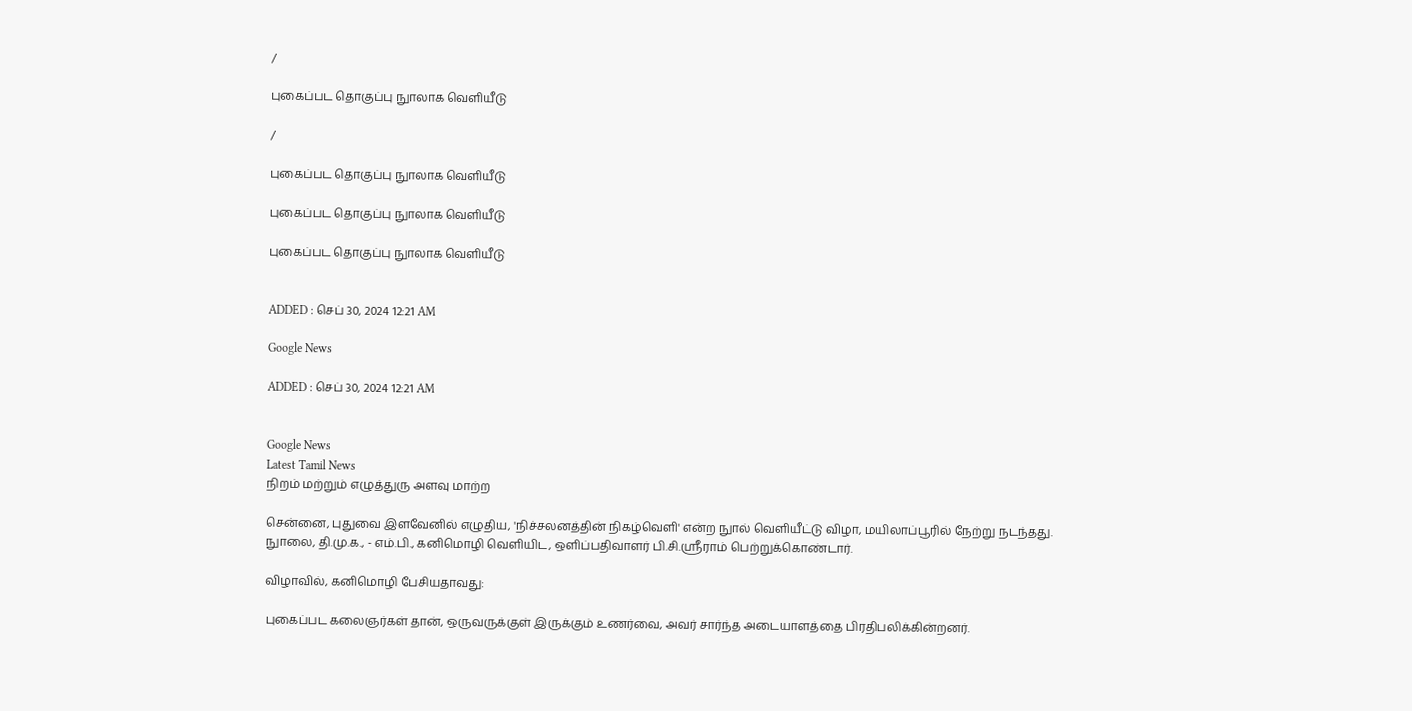/

புகைப்பட தொகுப்பு நுாலாக வெளியீடு

/

புகைப்பட தொகுப்பு நுாலாக வெளியீடு

புகைப்பட தொகுப்பு நுாலாக வெளியீடு

புகைப்பட தொகுப்பு நுாலாக வெளியீடு


ADDED : செப் 30, 2024 12:21 AM

Google News

ADDED : செப் 30, 2024 12:21 AM


Google News
Latest Tamil News
நிறம் மற்றும் எழுத்துரு அளவு மாற்ற

சென்னை, புதுவை இளவேனில் எழுதிய, 'நிச்சலனத்தின் நிகழ்வெளி' என்ற நுால் வெளியீட்டு விழா, மயிலாப்பூரில் நேற்று நடந்தது. நுாலை, தி.மு.க., - எம்.பி., கனிமொழி வெளியிட, ஒளிப்பதிவாளர் பி.சி.ஸ்ரீராம் பெற்றுக்கொண்டார்.

விழாவில், கனிமொழி பேசியதாவது:

புகைப்பட கலைஞர்கள் தான், ஒருவருக்குள் இருக்கும் உணர்வை, அவர் சார்ந்த அடையாளத்தை பிரதிபலிக்கின்றனர்.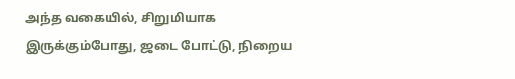அந்த வகையில், சிறுமியாக இருக்கும்போது, ஜடை போட்டு, நிறைய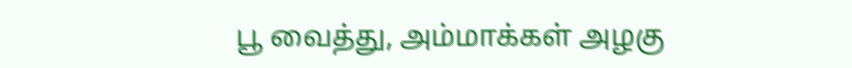பூ வைத்து, அம்மாக்கள் அழகு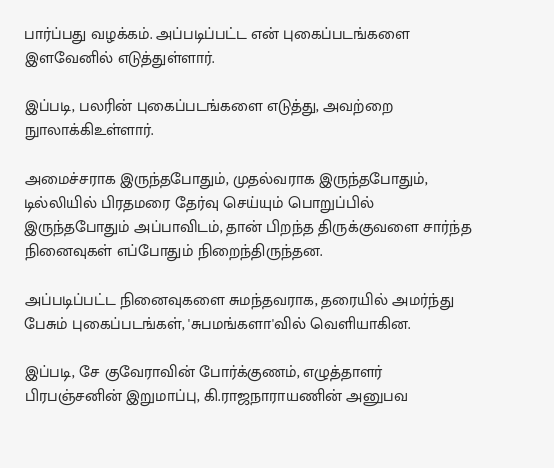பார்ப்பது வழக்கம். அப்படிப்பட்ட என் புகைப்படங்களை இளவேனில் எடுத்துள்ளார்.

இப்படி, பலரின் புகைப்படங்களை எடுத்து, அவற்றை நுாலாக்கிஉள்ளார்.

அமைச்சராக இருந்தபோதும், முதல்வராக இருந்தபோதும், டில்லியில் பிரதமரை தேர்வு செய்யும் பொறுப்பில் இருந்தபோதும் அப்பாவிடம், தான் பிறந்த திருக்குவளை சார்ந்த நினைவுகள் எப்போதும் நிறைந்திருந்தன.

அப்படிப்பட்ட நினைவுகளை சுமந்தவராக, தரையில் அமர்ந்து பேசும் புகைப்படங்கள், 'சுபமங்களா'வில் வெளியாகின.

இப்படி, சே குவேராவின் போர்க்குணம், எழுத்தாளர் பிரபஞ்சனின் இறுமாப்பு, கி.ராஜநாராயணின் அனுபவ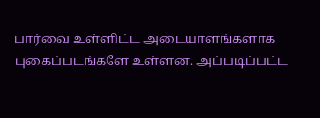பார்வை உள்ளிட்ட அடையாளங்களாக புகைப்படங்களே உள்ளன. அப்படிப்பட்ட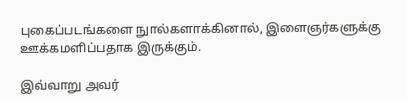புகைப்படங்களை நுால்களாக்கினால், இளைஞர்களுக்கு ஊக்கமளிப்பதாக இருக்கும்.

இவ்வாறு அவர்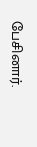பேசினார்.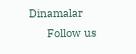Dinamalar
      Follow us